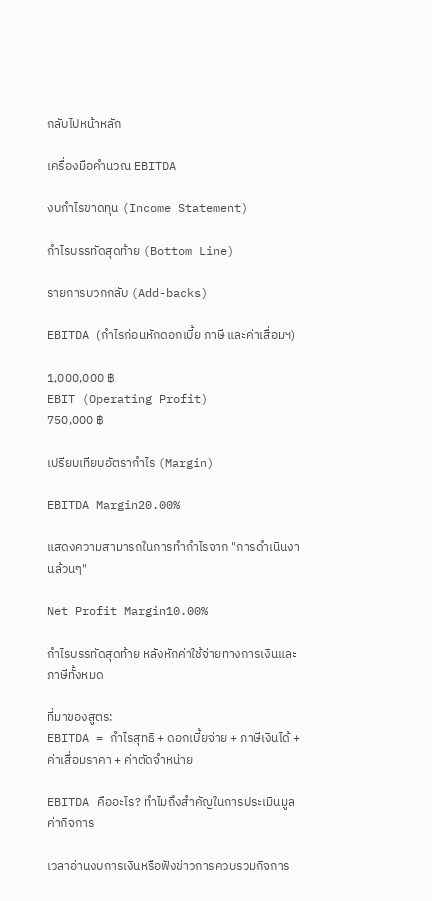กลับไปหน้าหลัก

เครื่องมือคำนวณ EBITDA

งบกำไรขาดทุน (Income Statement)

กำไรบรรทัดสุดท้าย (Bottom Line)

รายการบวกกลับ (Add-backs)

EBITDA (กำไรก่อนหักดอกเบี้ย ภาษี และค่าเสื่อมฯ)

1,000,000 ฿
EBIT (Operating Profit)
750,000 ฿

เปรียบเทียบอัตรากำไร (Margin)

EBITDA Margin20.00%

แสดงความสามารถในการทำกำไรจาก "การดำเนินงานล้วนๆ"

Net Profit Margin10.00%

กำไรบรรทัดสุดท้าย หลังหักค่าใช้จ่ายทางการเงินและภาษีทั้งหมด

ที่มาของสูตร:
EBITDA = กำไรสุทธิ + ดอกเบี้ยจ่าย + ภาษีเงินได้ + ค่าเสื่อมราคา + ค่าตัดจำหน่าย

EBITDA คืออะไร? ทำไมถึงสำคัญในการประเมินมูลค่ากิจการ

เวลาอ่านงบการเงินหรือฟังข่าวการควบรวมกิจการ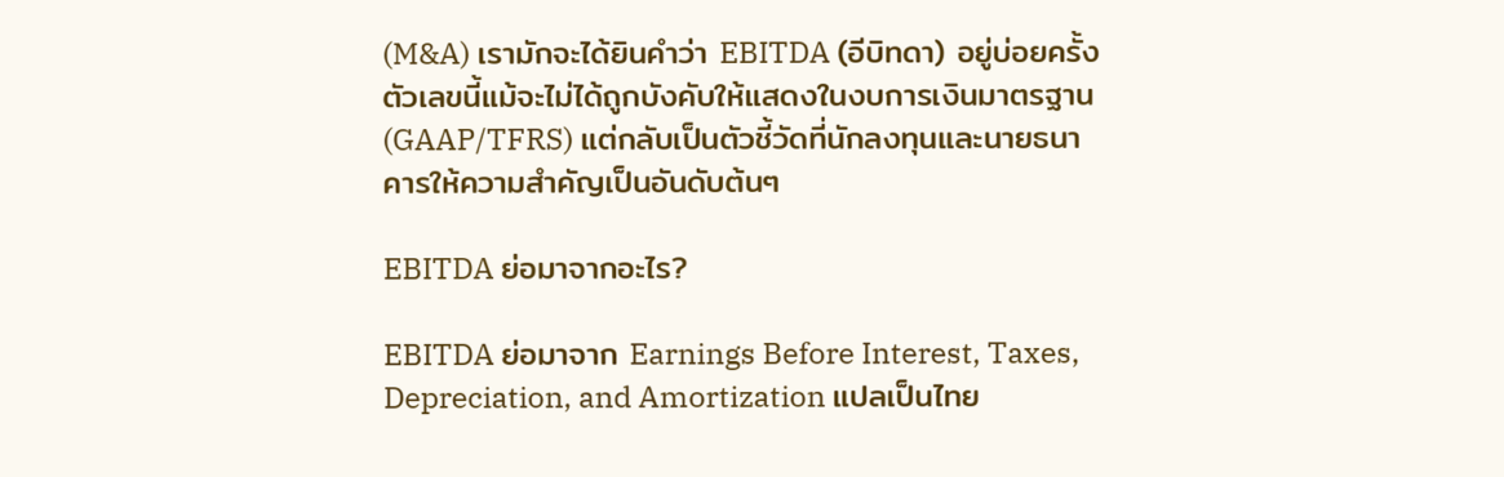(M&A) เรามักจะได้ยินคำว่า EBITDA (อีบิทดา) อยู่บ่อยครั้ง ตัวเลขนี้แม้จะไม่ได้ถูกบังคับให้แสดงในงบการเงินมาตรฐาน (GAAP/TFRS) แต่กลับเป็นตัวชี้วัดที่นักลงทุนและนายธนาคารให้ความสำคัญเป็นอันดับต้นๆ

EBITDA ย่อมาจากอะไร?

EBITDA ย่อมาจาก Earnings Before Interest, Taxes, Depreciation, and Amortization แปลเป็นไทย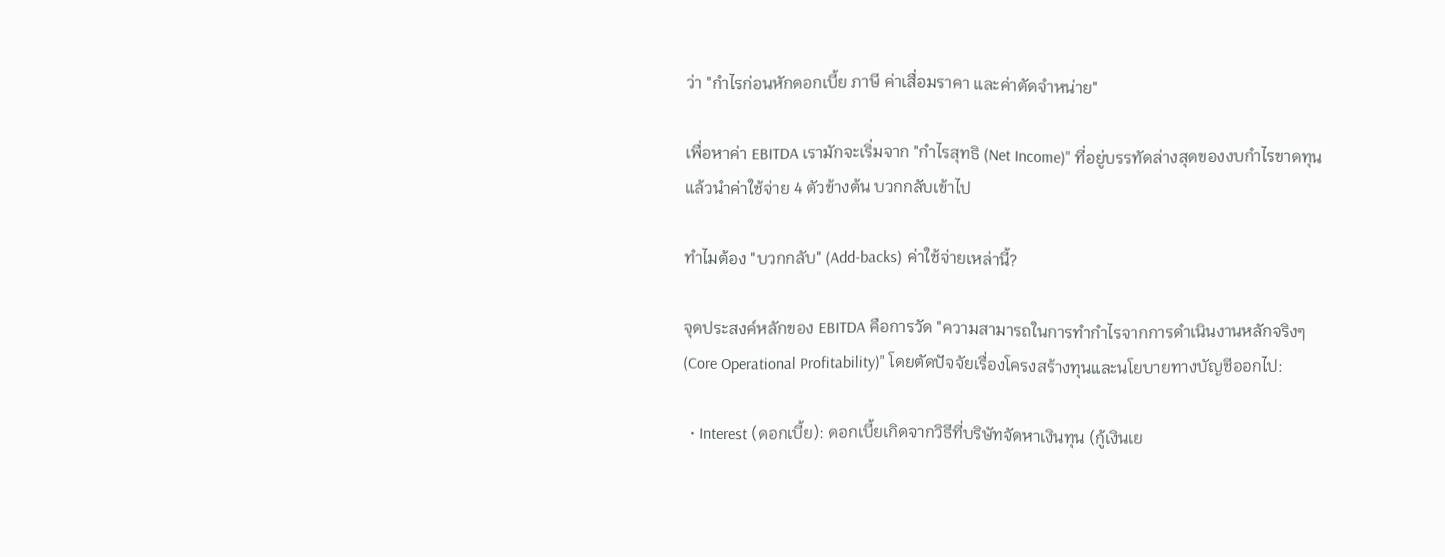ว่า "กำไรก่อนหักดอกเบี้ย ภาษี ค่าเสื่อมราคา และค่าตัดจำหน่าย"

เพื่อหาค่า EBITDA เรามักจะเริ่มจาก "กำไรสุทธิ (Net Income)" ที่อยู่บรรทัดล่างสุดของงบกำไรขาดทุน แล้วนำค่าใช้จ่าย 4 ตัวข้างต้น บวกกลับเข้าไป

ทำไมต้อง "บวกกลับ" (Add-backs) ค่าใช้จ่ายเหล่านี้?

จุดประสงค์หลักของ EBITDA คือการวัด "ความสามารถในการทำกำไรจากการดำเนินงานหลักจริงๆ (Core Operational Profitability)" โดยตัดปัจจัยเรื่องโครงสร้างทุนและนโยบายทางบัญชีออกไป:

  • Interest (ดอกเบี้ย): ดอกเบี้ยเกิดจากวิธีที่บริษัทจัดหาเงินทุน (กู้เงินเย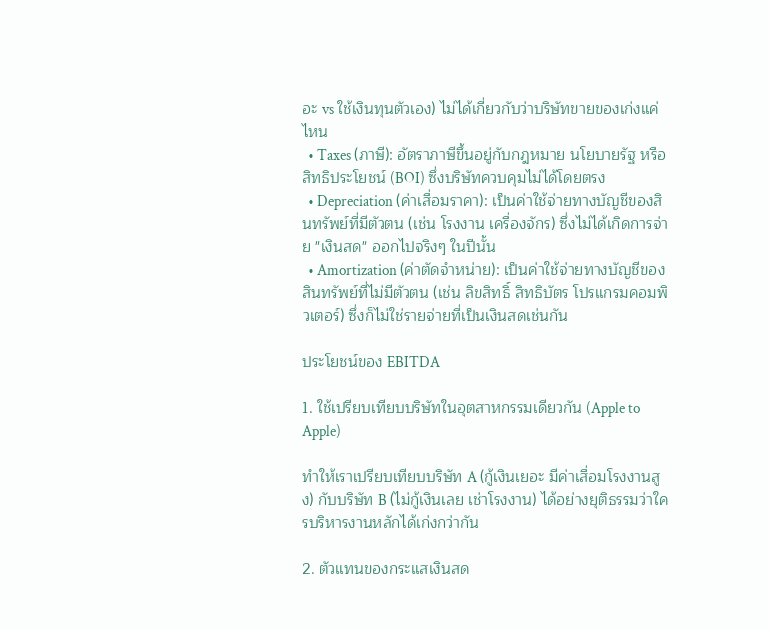อะ vs ใช้เงินทุนตัวเอง) ไม่ได้เกี่ยวกับว่าบริษัทขายของเก่งแค่ไหน
  • Taxes (ภาษี): อัตราภาษีขึ้นอยู่กับกฎหมาย นโยบายรัฐ หรือสิทธิประโยชน์ (BOI) ซึ่งบริษัทควบคุมไม่ได้โดยตรง
  • Depreciation (ค่าเสื่อมราคา): เป็นค่าใช้จ่ายทางบัญชีของสินทรัพย์ที่มีตัวตน (เช่น โรงงาน เครื่องจักร) ซึ่งไม่ได้เกิดการจ่าย "เงินสด" ออกไปจริงๆ ในปีนั้น
  • Amortization (ค่าตัดจำหน่าย): เป็นค่าใช้จ่ายทางบัญชีของสินทรัพย์ที่ไม่มีตัวตน (เช่น ลิขสิทธิ์ สิทธิบัตร โปรแกรมคอมพิวเตอร์) ซึ่งก็ไม่ใช่รายจ่ายที่เป็นเงินสดเช่นกัน

ประโยชน์ของ EBITDA

1. ใช้เปรียบเทียบบริษัทในอุตสาหกรรมเดียวกัน (Apple to Apple)

ทำให้เราเปรียบเทียบบริษัท A (กู้เงินเยอะ มีค่าเสื่อมโรงงานสูง) กับบริษัท B (ไม่กู้เงินเลย เช่าโรงงาน) ได้อย่างยุติธรรมว่าใครบริหารงานหลักได้เก่งกว่ากัน

2. ตัวแทนของกระแสเงินสด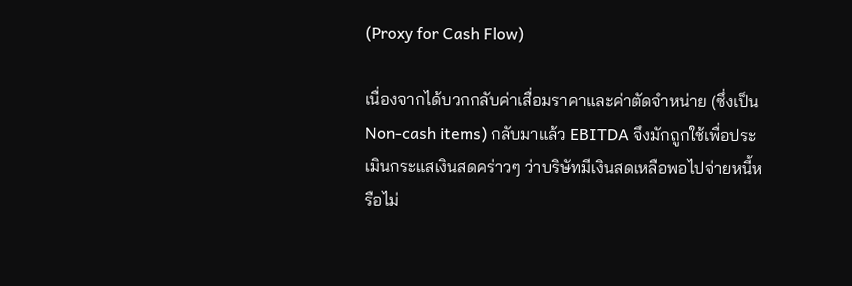(Proxy for Cash Flow)

เนื่องจากได้บวกกลับค่าเสื่อมราคาและค่าตัดจำหน่าย (ซึ่งเป็น Non-cash items) กลับมาแล้ว EBITDA จึงมักถูกใช้เพื่อประเมินกระแสเงินสดคร่าวๆ ว่าบริษัทมีเงินสดเหลือพอไปจ่ายหนี้หรือไม่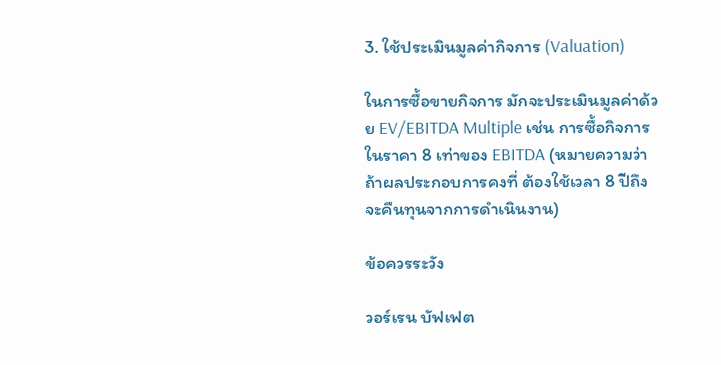3. ใช้ประเมินมูลค่ากิจการ (Valuation)

ในการซื้อขายกิจการ มักจะประเมินมูลค่าด้วย EV/EBITDA Multiple เช่น การซื้อกิจการในราคา 8 เท่าของ EBITDA (หมายความว่า ถ้าผลประกอบการคงที่ ต้องใช้เวลา 8 ปีถึงจะคืนทุนจากการดำเนินงาน)

ข้อควรระวัง

วอร์เรน บัฟเฟต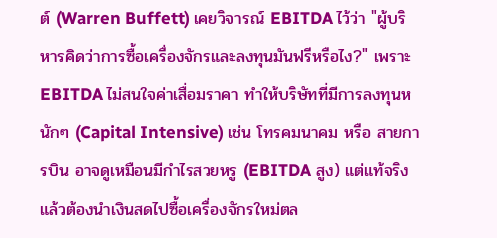ต์ (Warren Buffett) เคยวิจารณ์ EBITDA ไว้ว่า "ผู้บริหารคิดว่าการซื้อเครื่องจักรและลงทุนมันฟรีหรือไง?" เพราะ EBITDA ไม่สนใจค่าเสื่อมราคา ทำให้บริษัทที่มีการลงทุนหนักๆ (Capital Intensive) เช่น โทรคมนาคม หรือ สายการบิน อาจดูเหมือนมีกำไรสวยหรู (EBITDA สูง) แต่แท้จริงแล้วต้องนำเงินสดไปซื้อเครื่องจักรใหม่ตล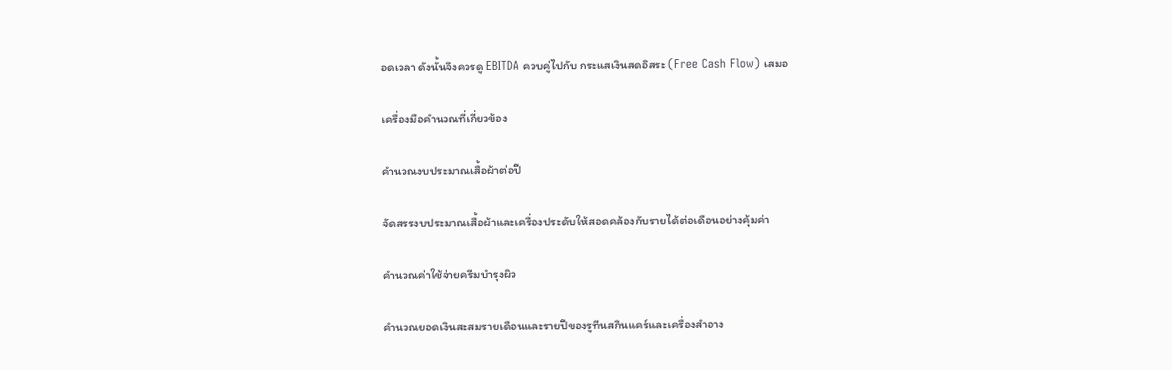อดเวลา ดังนั้นจึงควรดู EBITDA ควบคู่ไปกับ กระแสเงินสดอิสระ (Free Cash Flow) เสมอ

เครื่องมือคำนวณที่เกี่ยวข้อง

คำนวณงบประมาณเสื้อผ้าต่อปี

จัดสรรงบประมาณเสื้อผ้าและเครื่องประดับให้สอดคล้องกับรายได้ต่อเดือนอย่างคุ้มค่า

คำนวณค่าใช้จ่ายครีมบำรุงผิว

คำนวณยอดเงินสะสมรายเดือนและรายปีของรูทีนสกินแคร์และเครื่องสำอาง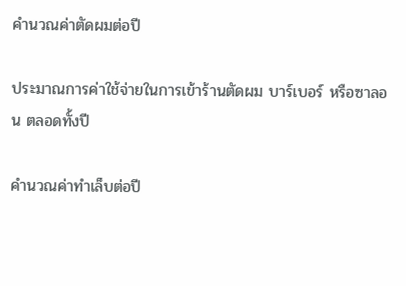คำนวณค่าตัดผมต่อปี

ประมาณการค่าใช้จ่ายในการเข้าร้านตัดผม บาร์เบอร์ หรือซาลอน ตลอดทั้งปี

คำนวณค่าทำเล็บต่อปี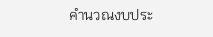คำนวณงบประ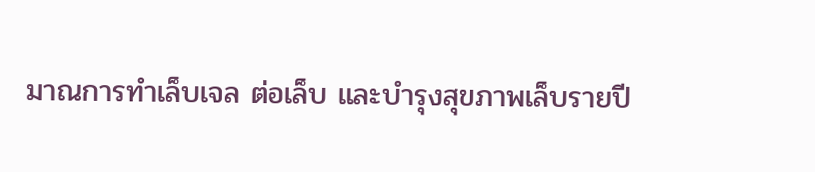มาณการทำเล็บเจล ต่อเล็บ และบำรุงสุขภาพเล็บรายปี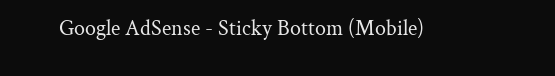Google AdSense - Sticky Bottom (Mobile)